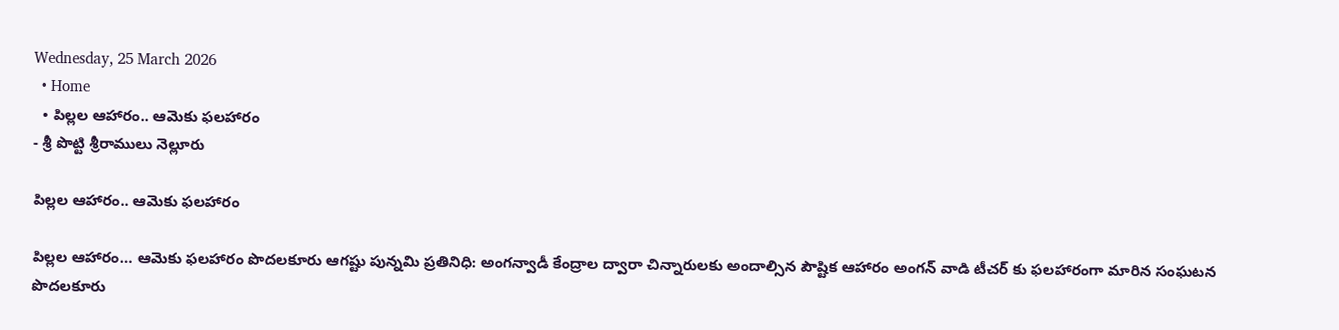Wednesday, 25 March 2026
  • Home
  • పిల్లల ఆహారం.. ఆమెకు ఫలహారం
- శ్రీ పొట్టి శ్రీరాములు నెల్లూరు

పిల్లల ఆహారం.. ఆమెకు ఫలహారం

పిల్లల ఆహారం… ఆమెకు ఫలహారం పొదలకూరు ఆగష్టు పున్నమి ప్రతినిధి: అంగన్వాడీ కేంద్రాల ద్వారా చిన్నారులకు అందాల్సిన పౌష్టిక ఆహారం అంగన్ వాడి టీచర్ కు ఫలహారంగా మారిన సంఘటన పొదలకూరు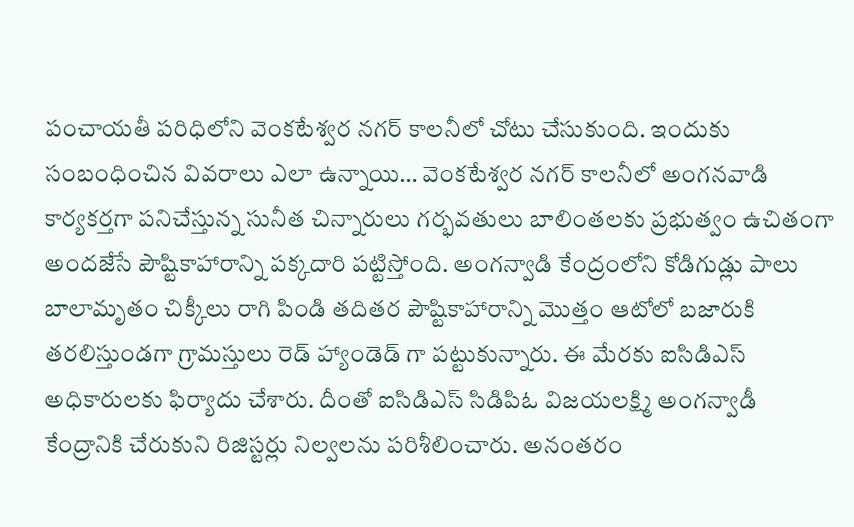పంచాయతీ పరిధిలోని వెంకటేశ్వర నగర్ కాలనీలో చోటు చేసుకుంది. ఇందుకు సంబంధించిన వివరాలు ఎలా ఉన్నాయి… వెంకటేశ్వర నగర్ కాలనీలో అంగనవాడి కార్యకర్తగా పనిచేస్తున్న సునీత చిన్నారులు గర్భవతులు బాలింతలకు ప్రభుత్వం ఉచితంగా అందజేసే పౌష్టికాహారాన్ని పక్కదారి పట్టిస్తోంది. అంగన్వాడి కేంద్రంలోని కోడిగుడ్లు పాలు బాలామృతం చిక్కీలు రాగి పిండి తదితర పౌష్టికాహారాన్ని మొత్తం ఆటోలో బజారుకి తరలిస్తుండగా గ్రామస్తులు రెడ్ హ్యాండెడ్ గా పట్టుకున్నారు. ఈ మేరకు ఐసిడిఎస్ అధికారులకు ఫిర్యాదు చేశారు. దీంతో ఐసిడిఎస్ సిడిపిఓ విజయలక్ష్మి అంగన్వాడీ కేంద్రానికి చేరుకుని రిజిస్టర్లు నిల్వలను పరిశీలించారు. అనంతరం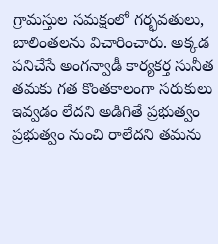గ్రామస్తుల సమక్షంలో గర్భవతులు, బాలింతలను విచారించారు. అక్కడ పనిచేసే అంగన్వాడీ కార్యకర్త సునీత తమకు గత కొంతకాలంగా సరుకులు ఇవ్వడం లేదని అడిగితే ప్రభుత్వం ప్రభుత్వం నుంచి రాలేదని తమను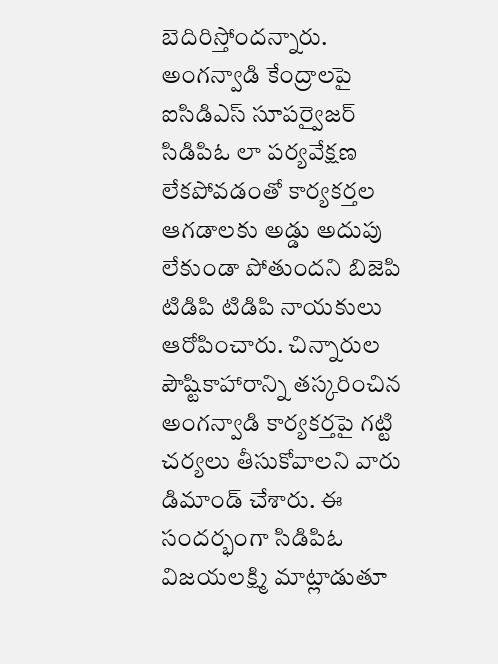బెదిరిస్తోందన్నారు. అంగన్వాడి కేంద్రాలపై ఐసిడిఎస్ సూపర్వైజర్ సిడిపిఓ లా పర్యవేక్షణ లేకపోవడంతో కార్యకర్తల ఆగడాలకు అడ్డు అదుపు లేకుండా పోతుందని బిజెపి టిడిపి టిడిపి నాయకులు ఆరోపించారు. చిన్నారుల పౌష్టికాహారాన్ని తస్కరించిన అంగన్వాడి కార్యకర్తపై గట్టి చర్యలు తీసుకోవాలని వారు డిమాండ్ చేశారు. ఈ సందర్భంగా సిడిపిఓ విజయలక్ష్మి మాట్లాడుతూ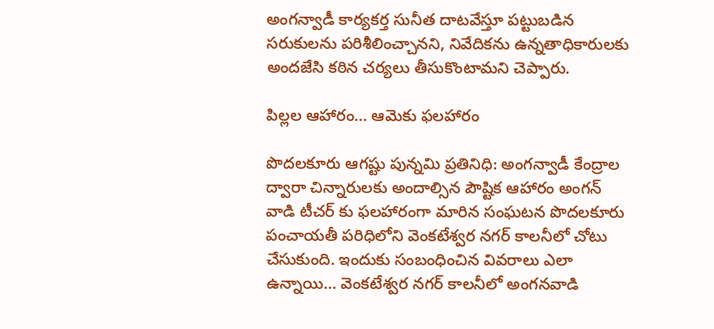అంగన్వాడీ కార్యకర్త సునీత దాటవేస్తూ పట్టుబడిన సరుకులను పరిశీలించ్చానని, నివేదికను ఉన్నతాధికారులకు అందజేసి కఠిన చర్యలు తీసుకొంటామని చెప్పారు.

పిల్లల ఆహారం… ఆమెకు ఫలహారం

పొదలకూరు ఆగష్టు పున్నమి ప్రతినిధి: అంగన్వాడీ కేంద్రాల ద్వారా చిన్నారులకు అందాల్సిన పౌష్టిక ఆహారం అంగన్ వాడి టీచర్ కు ఫలహారంగా మారిన సంఘటన పొదలకూరు పంచాయతీ పరిధిలోని వెంకటేశ్వర నగర్ కాలనీలో చోటు చేసుకుంది. ఇందుకు సంబంధించిన వివరాలు ఎలా ఉన్నాయి… వెంకటేశ్వర నగర్ కాలనీలో అంగనవాడి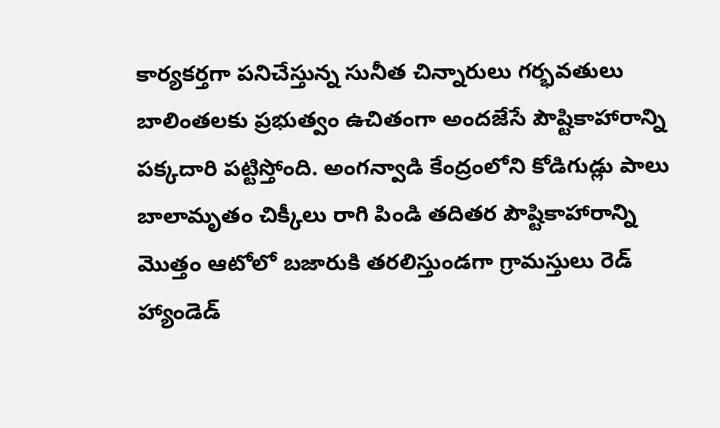కార్యకర్తగా పనిచేస్తున్న సునీత చిన్నారులు గర్భవతులు బాలింతలకు ప్రభుత్వం ఉచితంగా అందజేసే పౌష్టికాహారాన్ని పక్కదారి పట్టిస్తోంది. అంగన్వాడి కేంద్రంలోని కోడిగుడ్లు పాలు బాలామృతం చిక్కీలు రాగి పిండి తదితర పౌష్టికాహారాన్ని మొత్తం ఆటోలో బజారుకి తరలిస్తుండగా గ్రామస్తులు రెడ్ హ్యాండెడ్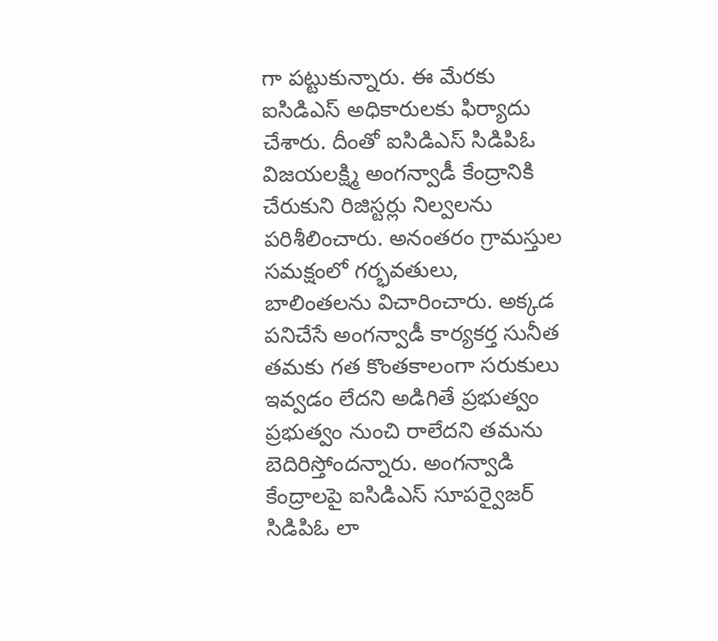గా పట్టుకున్నారు. ఈ మేరకు ఐసిడిఎస్ అధికారులకు ఫిర్యాదు చేశారు. దీంతో ఐసిడిఎస్ సిడిపిఓ విజయలక్ష్మి అంగన్వాడీ కేంద్రానికి చేరుకుని రిజిస్టర్లు నిల్వలను పరిశీలించారు. అనంతరం గ్రామస్తుల సమక్షంలో గర్భవతులు, బాలింతలను విచారించారు. అక్కడ పనిచేసే అంగన్వాడీ కార్యకర్త సునీత తమకు గత కొంతకాలంగా సరుకులు ఇవ్వడం లేదని అడిగితే ప్రభుత్వం ప్రభుత్వం నుంచి రాలేదని తమను బెదిరిస్తోందన్నారు. అంగన్వాడి కేంద్రాలపై ఐసిడిఎస్ సూపర్వైజర్ సిడిపిఓ లా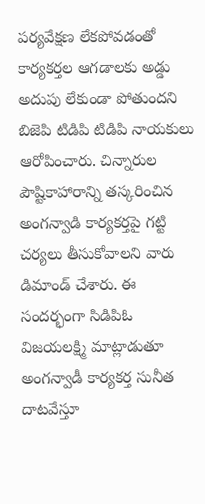పర్యవేక్షణ లేకపోవడంతో కార్యకర్తల ఆగడాలకు అడ్డు అదుపు లేకుండా పోతుందని బిజెపి టిడిపి టిడిపి నాయకులు ఆరోపించారు. చిన్నారుల పౌష్టికాహారాన్ని తస్కరించిన అంగన్వాడి కార్యకర్తపై గట్టి చర్యలు తీసుకోవాలని వారు డిమాండ్ చేశారు. ఈ సందర్భంగా సిడిపిఓ విజయలక్ష్మి మాట్లాడుతూ అంగన్వాడీ కార్యకర్త సునీత దాటవేస్తూ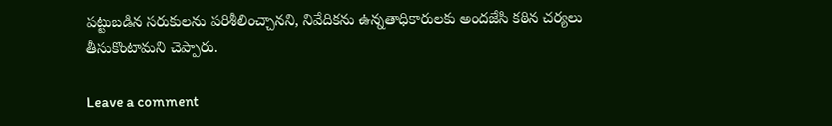పట్టుబడిన సరుకులను పరిశీలించ్చానని, నివేదికను ఉన్నతాధికారులకు అందజేసి కఠిన చర్యలు తీసుకొంటామని చెప్పారు.

Leave a comment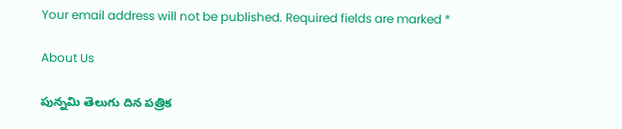Your email address will not be published. Required fields are marked *

About Us

పున్నమి తెలుగు దిన పత్రిక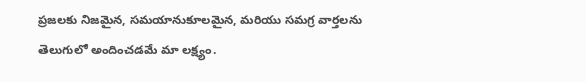ప్రజలకు నిజమైన, సమయానుకూలమైన, మరియు సమగ్ర వార్తలను తెలుగులో అందించడమే మా లక్ష్యం.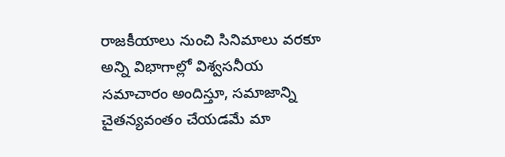రాజకీయాలు నుంచి సినిమాలు వరకూ అన్ని విభాగాల్లో విశ్వసనీయ సమాచారం అందిస్తూ, సమాజాన్ని చైతన్యవంతం చేయడమే మా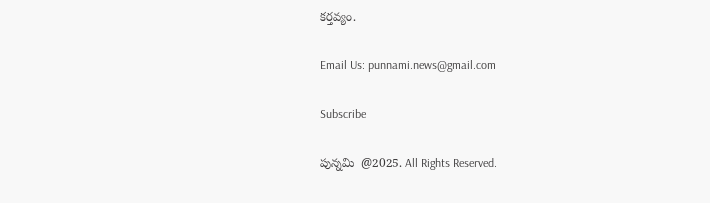కర్తవ్యం.

Email Us: punnami.news@gmail.com

Subscribe

పున్నమి  @2025. All Rights Reserved.